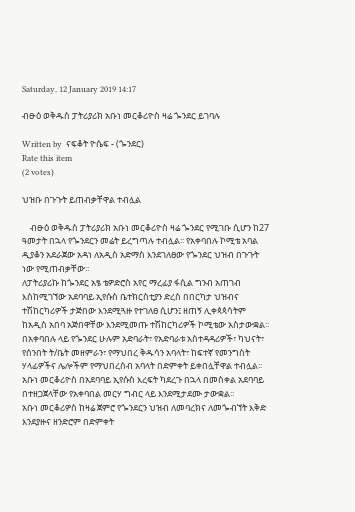Saturday, 12 January 2019 14:17

ብፁዕ ወቅዱስ ፓትሪያሪክ አቡነ መርቆሪዮስ ዛሬ ጐንደር ይገባሉ

Written by  ናፍቆት ዮሴፍ - (ጐንደር)
Rate this item
(2 votes)

ህዝቡ በጉጉት ይጠብቃቸዋል ተብሏል

    ብፁዕ ወቅዱስ ፓትሪያሪክ አቡነ መርቆሪዮስ ዛሬ ጐንደር የሚገቡ ሲሆን ከ27 ዓመታት በኋላ የጐንደርን መሬት ይረግጣሉ ተብሏል፡፡ የአቀባበሉ ኮሚቴ አባል ዲያቆን አደራጀው አዳነ ለአዲስ አድማስ እንደገለፀው የጐንደር ህዝብ በጉጉት ነው የሚጠብቃቸው፡፡
ለፓትሪያሪኩ ከጐንደር አፄ ቴዎድሮስ አየር ማረፊያ ፋሲል ግንብ አጠገብ እስከሚገኘው አደባባይ ኢየሱስ ቤተክርስቲያን ድረስ በበርካታ ህዝብና ተሽከርካሪዎች ታጅበው እንደሚጓዙ የተገለፀ ሲሆን፤ ዘጠኝ ሊቀጳጳሳትም ከአዲስ አበባ አጅበዋቸው እንደሚመጡ ተሽከርካሪዎች ኮሚቴው አስታውቋል፡፡ በአቀባበሉ ላይ የጐንደር ሁሉም አድባራት፣ የአድባራቱ አስተዳዳሪዎች፣ ካህናት፣ የሰንበት ት/ቤት መዘምራን፣ የማህበረ ቅዱሳን አባላት፣ ከፍተኛ የመንግስት ሃላፊዎችና ሌሎችም የማህበረሰብ አባላት በድምቀት ይቀበሏቸዋል ተብሏል፡፡ አቡነ መርቆሪዮስ በአደባባይ ኢየሱስ እረፍት ካደረጉ በኋላ በመስቀል አደባባይ በተዘጋጀላቸው የአቀባበል መርሃ ግብር ላይ እንደሚታደሙ ታውቋል፡፡
አቡነ መርቆሪዎስ ከዛሬ ጀምሮ የጐንደርን ህዝብ ለመባረክና ለመጐብኘት እቅድ እንደያዙና ዘንድሮም በድምቀት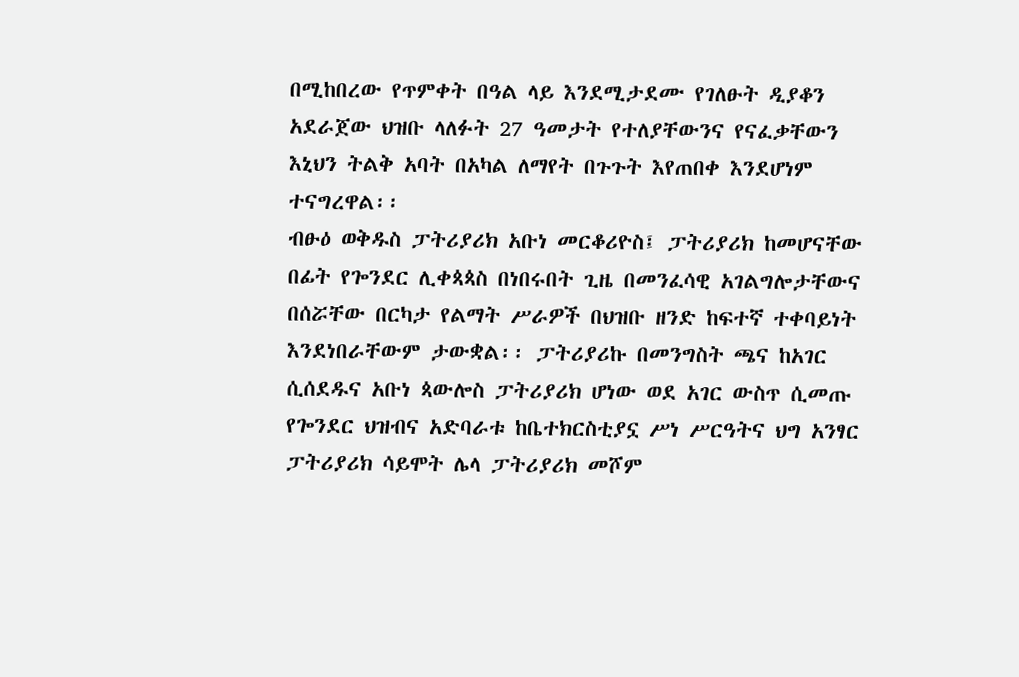በሚከበረው የጥምቀት በዓል ላይ እንደሚታደሙ የገለፁት ዲያቆን አደራጀው ህዝቡ ላለፉት 27 ዓመታት የተለያቸውንና የናፈቃቸውን እኒህን ትልቅ አባት በአካል ለማየት በጉጉት እየጠበቀ እንደሆነም ተናግረዋል፡፡
ብፁዕ ወቅዱስ ፓትሪያሪክ አቡነ መርቆሪዮስ፤ ፓትሪያሪክ ከመሆናቸው በፊት የጐንደር ሊቀጳጳስ በነበሩበት ጊዜ በመንፈሳዊ አገልግሎታቸውና በሰሯቸው በርካታ የልማት ሥራዎች በህዝቡ ዘንድ ከፍተኛ ተቀባይነት እንደነበራቸውም ታውቋል፡፡ ፓትሪያሪኩ በመንግስት ጫና ከአገር ሲሰደዱና አቡነ ጳውሎስ ፓትሪያሪክ ሆነው ወደ አገር ውስጥ ሲመጡ የጐንደር ህዝብና አድባራቱ ከቤተክርስቲያኗ ሥነ ሥርዓትና ህግ አንፃር ፓትሪያሪክ ሳይሞት ሌላ ፓትሪያሪክ መሾም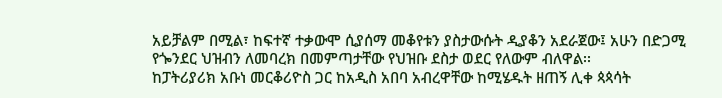አይቻልም በሚል፣ ከፍተኛ ተቃውሞ ሲያሰማ መቆየቱን ያስታውሱት ዲያቆን አደራጀው፤ አሁን በድጋሚ የጐንደር ህዝብን ለመባረክ በመምጣታቸው የህዝቡ ደስታ ወደር የለውም ብለዋል፡፡
ከፓትሪያሪክ አቡነ መርቆሪዮስ ጋር ከአዲስ አበባ አብረዋቸው ከሚሄዱት ዘጠኝ ሊቀ ጳጳሳት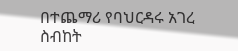በተጨማሪ የባህርዳሩ አገረ ስብከት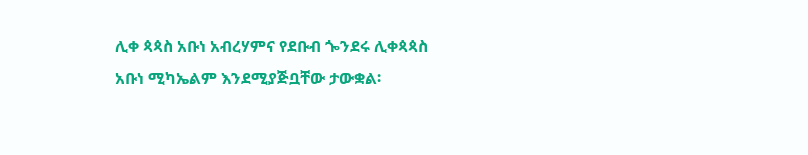ሊቀ ጳጳስ አቡነ አብረሃምና የደቡብ ጐንደሩ ሊቀጳጳስ አቡነ ሚካኤልም እንደሚያጅቧቸው ታውቋል፡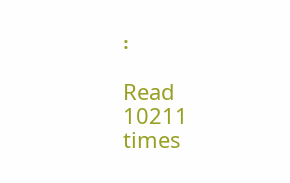፡

Read 10211 times